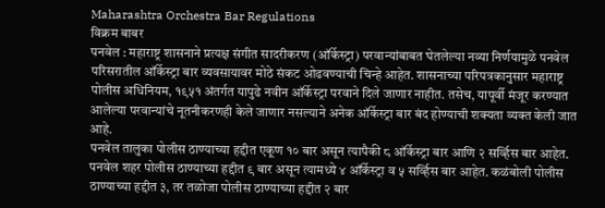Maharashtra Orchestra Bar Regulations
विक्रम बाबर
पनवेल : महाराष्ट्र शासनाने प्रत्यक्ष संगीत सादरीकरण (ऑर्केस्ट्रा) परवान्यांबाबत घेतलेल्या नव्या निर्णयामुळे पनवेल परिसरातील ऑर्केस्ट्रा बार व्यवसायावर मोठे संकट ओढवण्याची चिन्हे आहेत. शासनाच्या परिपत्रकानुसार महाराष्ट्र पोलीस अधिनियम, १९५१ अंतर्गत यापुढे नवीन ऑर्केस्ट्रा परवाने दिले जाणार नाहीत. तसेच, यापूर्वी मंजूर करण्यात आलेल्या परवान्यांचे नूतनीकरणही केले जाणार नसल्याने अनेक ऑर्केस्ट्रा बार बंद होण्याची शक्यता व्यक्त केली जात आहे.
पनवेल तालुका पोलीस ठाण्याच्या हद्दीत एकूण १० बार असून त्यापैकी ८ ऑर्केस्ट्रा बार आणि २ सर्व्हिस बार आहेत. पनवेल शहर पोलीस ठाण्याच्या हद्दीत ९ बार असून त्यामध्ये ४ ऑर्केस्ट्रा व ५ सर्व्हिस बार आहेत. कळंबोली पोलीस ठाण्याच्या हद्दीत ३, तर तळोजा पोलीस ठाण्याच्या हद्दीत २ बार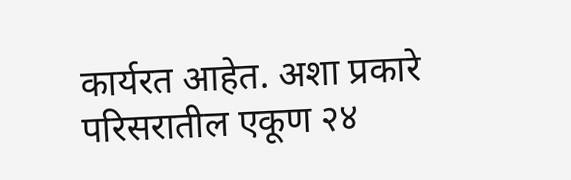कार्यरत आहेत. अशा प्रकारे परिसरातील एकूण २४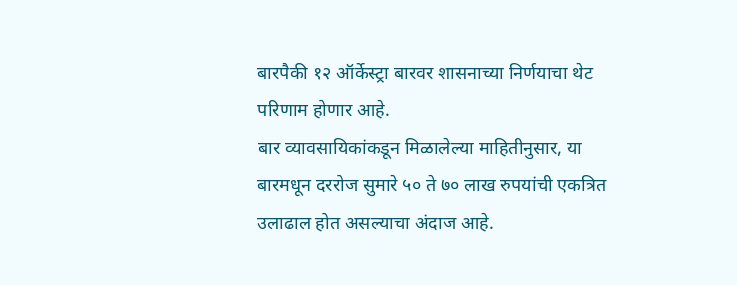बारपैकी १२ ऑर्केस्ट्रा बारवर शासनाच्या निर्णयाचा थेट परिणाम होणार आहे.
बार व्यावसायिकांकडून मिळालेल्या माहितीनुसार, या बारमधून दररोज सुमारे ५० ते ७० लाख रुपयांची एकत्रित उलाढाल होत असल्याचा अंदाज आहे.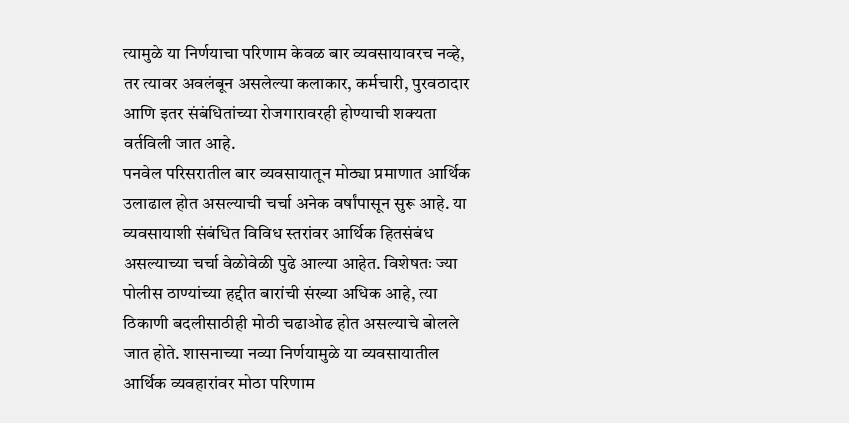त्यामुळे या निर्णयाचा परिणाम केवळ बार व्यवसायावरच नव्हे, तर त्यावर अवलंबून असलेल्या कलाकार, कर्मचारी, पुरवठादार आणि इतर संबंधितांच्या रोजगारावरही होण्याची शक्यता वर्तविली जात आहे.
पनवेल परिसरातील बार व्यवसायातून मोठ्या प्रमाणात आर्थिक उलाढाल होत असल्याची चर्चा अनेक वर्षांपासून सुरू आहे. या व्यवसायाशी संबंधित विविध स्तरांवर आर्थिक हितसंबंध असल्याच्या चर्चा वेळोवेळी पुढे आल्या आहेत. विशेषतः ज्या पोलीस ठाण्यांच्या हद्दीत बारांची संख्या अधिक आहे, त्या ठिकाणी बदलीसाठीही मोठी चढाओढ होत असल्याचे बोलले जात होते. शासनाच्या नव्या निर्णयामुळे या व्यवसायातील आर्थिक व्यवहारांवर मोठा परिणाम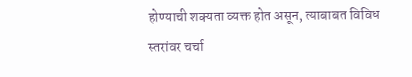होण्याची शक्यता व्यक्त होत असून, त्याबाबत विविध स्तरांवर चर्चा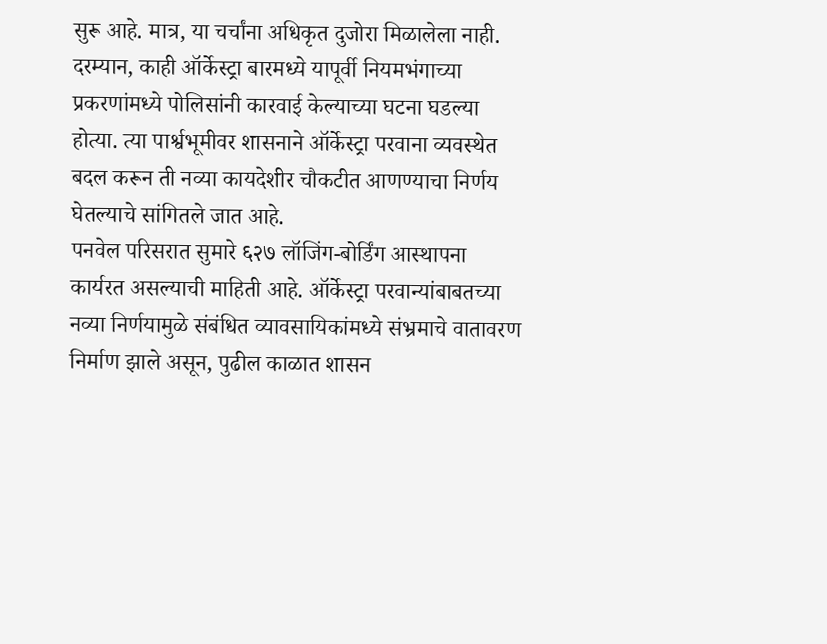सुरू आहे. मात्र, या चर्चांना अधिकृत दुजोरा मिळालेला नाही.
दरम्यान, काही ऑर्केस्ट्रा बारमध्ये यापूर्वी नियमभंगाच्या प्रकरणांमध्ये पोलिसांनी कारवाई केल्याच्या घटना घडल्या होत्या. त्या पार्श्वभूमीवर शासनाने ऑर्केस्ट्रा परवाना व्यवस्थेत बदल करून ती नव्या कायदेशीर चौकटीत आणण्याचा निर्णय घेतल्याचे सांगितले जात आहे.
पनवेल परिसरात सुमारे ६२७ लॉजिंग-बोर्डिंग आस्थापना कार्यरत असल्याची माहिती आहे. ऑर्केस्ट्रा परवान्यांबाबतच्या नव्या निर्णयामुळे संबंधित व्यावसायिकांमध्ये संभ्रमाचे वातावरण निर्माण झाले असून, पुढील काळात शासन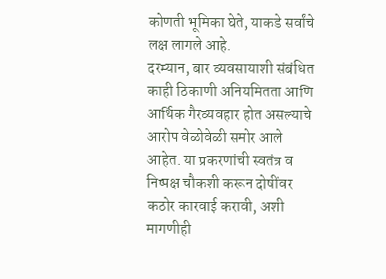कोणती भूमिका घेते, याकडे सर्वांचे लक्ष लागले आहे.
दरम्यान, बार व्यवसायाशी संबंधित काही ठिकाणी अनियमितता आणि आर्थिक गैरव्यवहार होत असल्याचे आरोप वेळोवेळी समोर आले आहेत. या प्रकरणांची स्वतंत्र व निष्पक्ष चौकशी करून दोषींवर कठोर कारवाई करावी, अशी मागणीही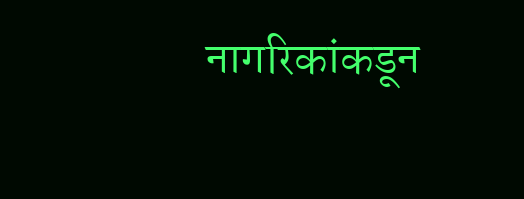नागरिकांकडून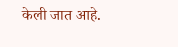केली जात आहे.